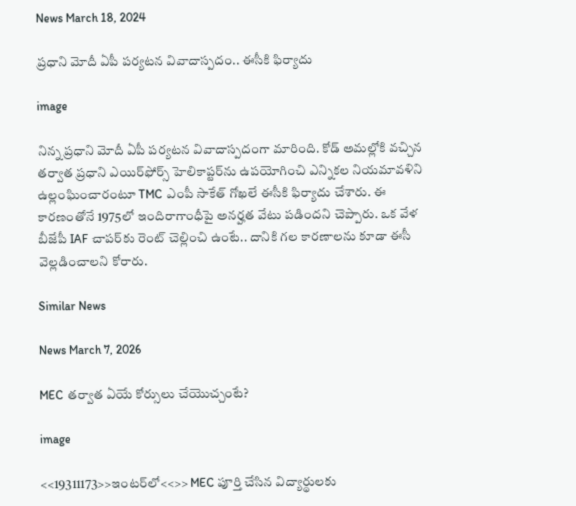News March 18, 2024

ప్రధాని మోదీ ఏపీ పర్యటన వివాదాస్పదం.. ఈసీకి ఫిర్యాదు

image

నిన్న ప్రధాని మోదీ ఏపీ పర్యటన వివాదాస్పదంగా మారింది. కోడ్ అమల్లోకి వచ్చిన తర్వాత ప్రధాని ఎయిర్‌ఫోర్స్ హెలికాప్టర్‌ను ఉపయోగించి ఎన్నికల నియమావళిని ఉల్లంఘించారంటూ TMC ఎంపీ సాకేత్ గోఖలే ఈసీకి ఫిర్యాదు చేశారు. ఈ కారణంతోనే 1975లో ఇందిరాగాంధీపై అనర్హత వేటు పడిందని చెప్పారు. ఒక వేళ బీజేపీ IAF చాపర్‌కు రెంట్ చెల్లించి ఉంటే.. దానికి గల కారణాలను కూడా ఈసీ వెల్లడించాలని కోరారు.

Similar News

News March 7, 2026

MEC తర్వాత ఏయే కోర్సులు చేయొచ్చంటే?

image

<<19311173>>ఇంటర్‌లో<<>> MEC పూర్తి చేసిన విద్యార్థులకు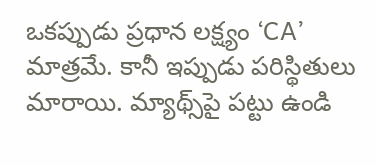ఒకప్పుడు ప్రధాన లక్ష్యం ‘CA’ మాత్రమే. కానీ ఇప్పుడు పరిస్థితులు మారాయి. మ్యాథ్స్‌పై పట్టు ఉండి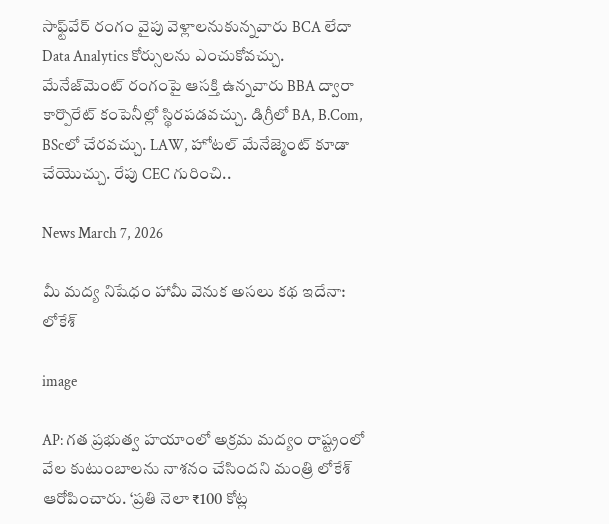సాఫ్ట్‌వేర్ రంగం వైపు వెళ్లాలనుకున్నవారు BCA లేదా Data Analytics కోర్సులను ఎంచుకోవచ్చు. మేనేజ్‌మెంట్ రంగంపై ఆసక్తి ఉన్నవారు BBA ద్వారా కార్పొరేట్ కంపెనీల్లో స్థిరపడవచ్చు. డిగ్రీలో BA, B.Com, BScలో చేరవచ్చు. LAW, హోటల్ మేనేజ్మెంట్ కూడా చేయొచ్చు. రేపు CEC గురించి..

News March 7, 2026

మీ మద్య నిషేధం హామీ వెనుక అసలు కథ ఇదేనా: లోకేశ్

image

AP: గత ప్రభుత్వ హయాంలో అక్రమ మద్యం రాష్ట్రంలో వేల కుటుంబాలను నాశనం చేసిందని మంత్రి లోకేశ్ ఆరోపించారు. ‘ప్రతి నెలా ₹100 కోట్ల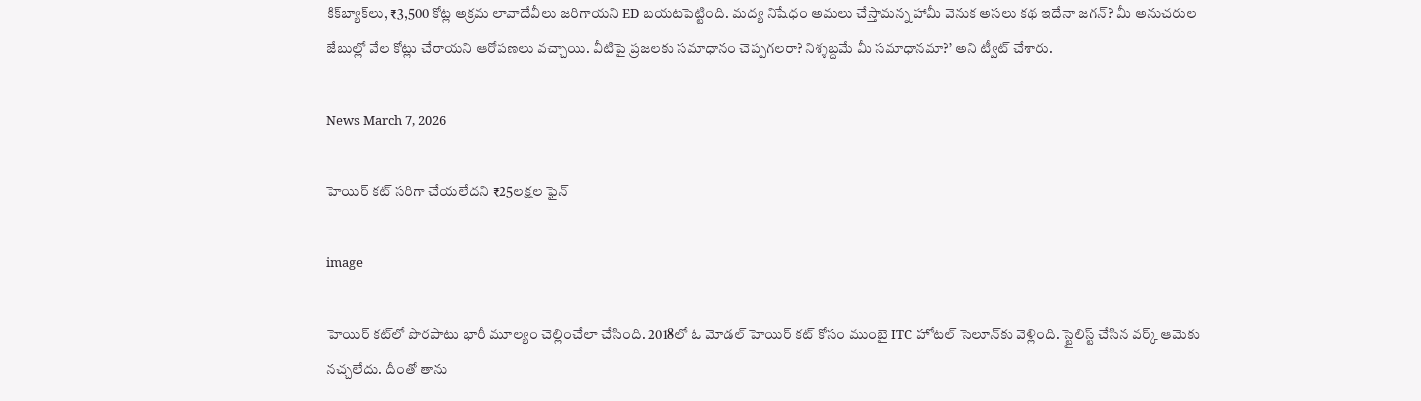కిక్‌బ్యాక్‌లు, ₹3,500 కోట్ల అక్రమ లావాదేవీలు జరిగాయని ED బయటపెట్టింది. మద్య నిషేధం అమలు చేస్తామన్న హామీ వెనుక అసలు కథ ఇదేనా జగన్? మీ అనుచరుల జేబుల్లో వేల కోట్లు చేరాయని ఆరోపణలు వచ్చాయి. వీటిపై ప్రజలకు సమాధానం చెప్పగలరా? నిశ్శబ్దమే మీ సమాధానమా?’ అని ట్వీట్ చేశారు.

News March 7, 2026

హెయిర్ కట్ సరిగా చేయలేదని ₹25లక్షల ఫైన్

image

హెయిర్ కట్‌లో పొరపాటు భారీ మూల్యం చెల్లించేలా చేసింది. 2018లో ఓ మోడల్ హెయిర్ కట్ కోసం ముంబై ITC హోటల్ సెలూన్‌కు వెళ్లింది. స్టైలిస్ట్ చేసిన వర్క్ ఆమెకు నచ్చలేదు. దీంతో తాను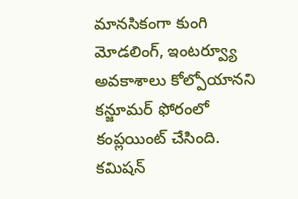మానసికంగా కుంగి మోడలింగ్, ఇంటర్వ్యూ అవకాశాలు కోల్పోయానని కన్జూమర్ ఫోరంలో కంప్లయింట్ చేసింది. కమిషన్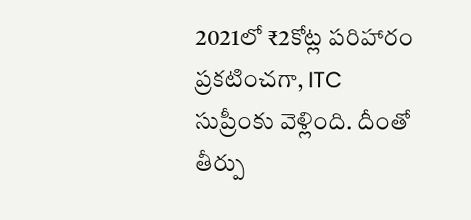2021లో ₹2కోట్ల పరిహారం ప్రకటించగా, ITC సుప్రీంకు వెళ్లింది. దీంతో తీర్పు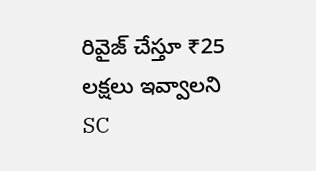రివైజ్ చేస్తూ ₹25 లక్షలు ఇవ్వాలని SC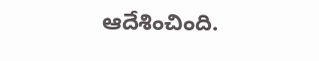ఆదేశించింది.